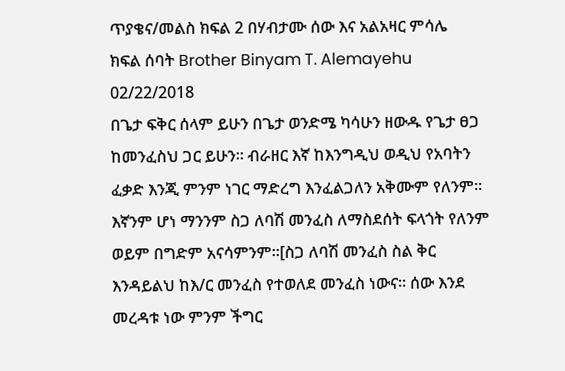ጥያቄና/መልስ ክፍል 2 በሃብታሙ ሰው እና አልአዛር ምሳሌ
ክፍል ሰባት Brother Binyam T. Alemayehu 02/22/2018
በጌታ ፍቅር ሰላም ይሁን በጌታ ወንድሜ ካሳሁን ዘውዱ የጌታ ፀጋ ከመንፈስህ ጋር ይሁን። ብራዘር እኛ ከእንግዲህ ወዲህ የአባትን ፈቃድ እንጂ ምንም ነገር ማድረግ እንፈልጋለን አቅሙም የለንም። እኛንም ሆነ ማንንም ስጋ ለባሽ መንፈስ ለማስደሰት ፍላጎት የለንም ወይም በግድም አናሳምንም።[ስጋ ለባሽ መንፈስ ስል ቅር እንዳይልህ ከእ/ር መንፈስ የተወለደ መንፈስ ነውና። ሰው እንደ መረዳቱ ነው ምንም ችግር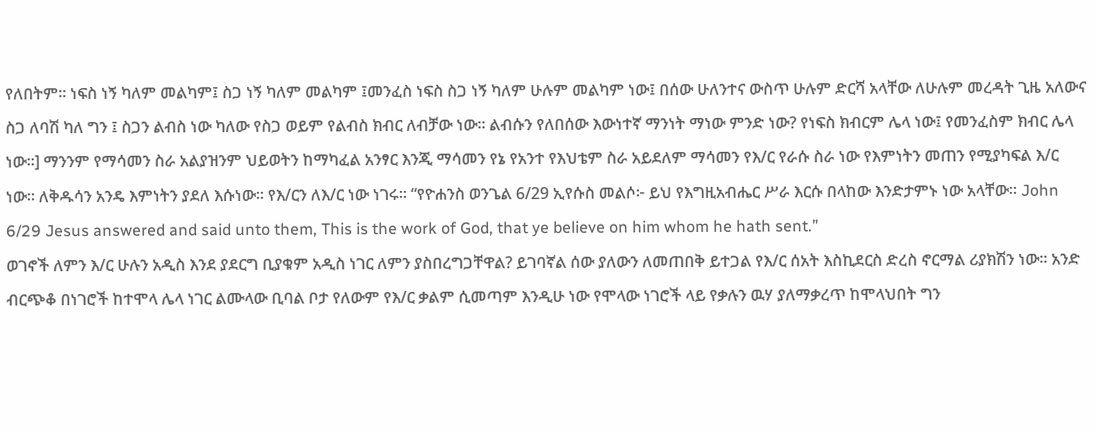የለበትም። ነፍስ ነኝ ካለም መልካም፤ ስጋ ነኝ ካለም መልካም ፤መንፈስ ነፍስ ስጋ ነኝ ካለም ሁሉም መልካም ነው፤ በሰው ሁለንተና ውስጥ ሁሉም ድርሻ አላቸው ለሁሉም መረዳት ጊዜ አለውና ስጋ ለባሽ ካለ ግን ፤ ስጋን ልብስ ነው ካለው የስጋ ወይም የልብስ ክብር ለብቻው ነው። ልብሱን የለበሰው እውነተኛ ማንነት ማነው ምንድ ነው? የነፍስ ክብርም ሌላ ነው፤ የመንፈስም ክብር ሌላ ነው።] ማንንም የማሳመን ስራ አልያዝንም ህይወትን ከማካፈል አንፃር እንጂ ማሳመን የኔ የአንተ የእህቴም ስራ አይደለም ማሳመን የእ/ር የራሱ ስራ ነው የእምነትን መጠን የሚያካፍል እ/ር ነው። ለቅዱሳን አንዴ እምነትን ያደለ እሱነው። የእ/ርን ለእ/ር ነው ነገሩ። “የዮሐንስ ወንጌል 6/29 ኢየሱስ መልሶ፦ ይህ የእግዚአብሔር ሥራ እርሱ በላከው እንድታምኑ ነው አላቸው። John 6/29 Jesus answered and said unto them, This is the work of God, that ye believe on him whom he hath sent.”
ወገኖች ለምን እ/ር ሁሉን አዲስ እንደ ያደርግ ቢያቁም አዲስ ነገር ለምን ያስበረግጋቸዋል? ይገባኛል ሰው ያለውን ለመጠበቅ ይተጋል የእ/ር ሰአት እስኪደርስ ድረስ ኖርማል ሪያክሽን ነው። አንድ ብርጭቆ በነገሮች ከተሞላ ሌላ ነገር ልሙላው ቢባል ቦታ የለውም የእ/ር ቃልም ሲመጣም እንዲሁ ነው የሞላው ነገሮች ላይ የቃሉን ዉሃ ያለማቃረጥ ከሞላህበት ግን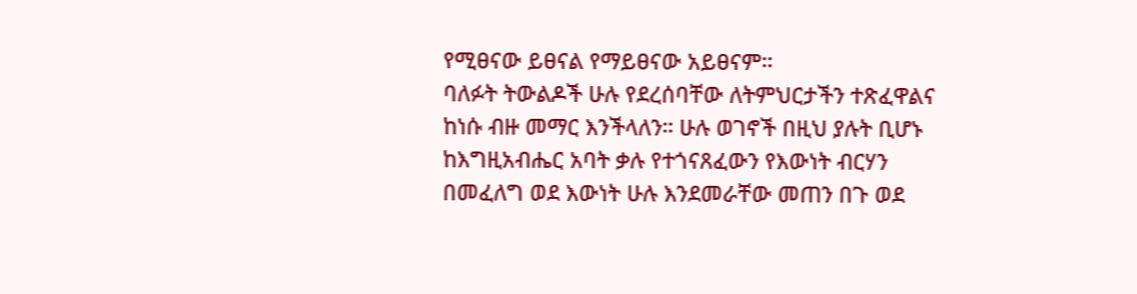የሚፀናው ይፀናል የማይፀናው አይፀናም።
ባለፉት ትውልዶች ሁሉ የደረሰባቸው ለትምህርታችን ተጽፈዋልና ከነሱ ብዙ መማር እንችላለን። ሁሉ ወገኖች በዚህ ያሉት ቢሆኑ ከእግዚአብሔር አባት ቃሉ የተጎናጸፈውን የእውነት ብርሃን በመፈለግ ወደ እውነት ሁሉ እንደመራቸው መጠን በጉ ወደ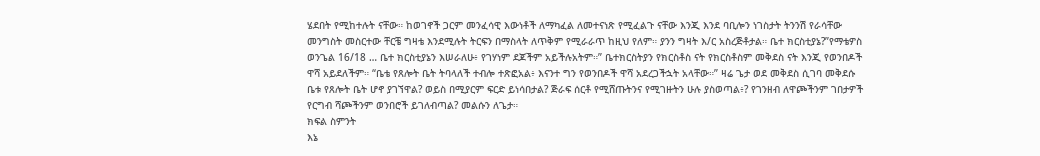ሄደበት የሚከተሉት ናቸው። ከወገኖች ጋርም መንፈሳዊ እውነቶች ለማካፈል ለመተናነጽ የሚፈልጉ ናቸው እንጂ እንደ ባቢሎን ነገስታት ትንንሽ የራሳቸው መንግስት መስርተው ቸርቼ ግዛቴ እንደሚሉት ትርፍን በማስላት ለጥቅም የሚራራጥ ከዚህ የለም። ያንን ግዛት እ/ር አስረጅቶታል። ቤተ ክርስቲያኔ?”የማቴዎስ ወንጌል 16/18 … ቤተ ክርስቲያኔን እሠራለሁ፥ የገሃነም ደጆችም አይችሉአትም።” ቤተክርስትያን የክርስቶስ ናት የክርስቶስም መቅደስ ናት እንጂ የወንበዶች ዋሻ አይደለችም። “ቤቴ የጸሎት ቤት ትባላለች ተብሎ ተጽፎአል፥ እናንተ ግን የወንበዶች ዋሻ አደረጋችኋት አላቸው።” ዛሬ ጌታ ወደ መቅደስ ሲገባ መቅደሱ ቤቱ የጸሎት ቤት ሆኖ ያገኘዋል? ወይስ በሚያርም ፍርድ ይነሳበታል? ጅራፍ ሰርቶ የሚሸጡትንና የሚገዙትን ሁሉ ያስወጣል፥? የገንዘብ ለዋጮችንም ገበታዎች የርግብ ሻጮችንም ወንበሮች ይገለብጣል? መልሱን ለጌታ።
ክፍል ስምንት
እኔ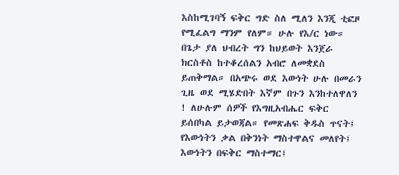እስከሚገባኝ ፍቅር ግድ ስለ ሚለን እንጂ ቲፎዞ የሚፈልግ ማንም የለም። ሁሉ የእ/ር ነው። በጌታ ያለ ህብረት ግን ከህይወት እንጀራ ክርስቶስ ከተቆረሰልን አብሮ ለመቋደስ ይጠቅማል። በአጭሩ ወደ እውነት ሁሉ በመራን ጊዜ ወደ ሚሄድበት እኛም በጉን እንከተለዋለን ! ለሁሉም ሰዎች የእግዚአብሔር ፍቅር ይሰበካል ይታወጃል። የመጽሐፍ ቅዱስ ጥናት፤ የእውነትን ቃል በቅንነት ማስተዋልና መለየት፤ እውነትን በፍቅር ማስተማር፤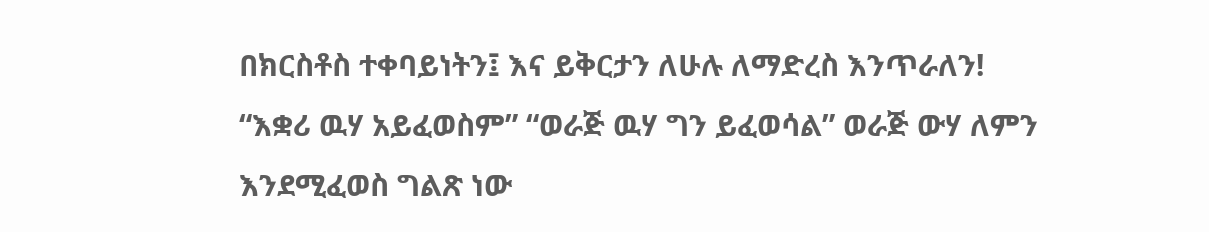በክርስቶስ ተቀባይነትን፤ እና ይቅርታን ለሁሉ ለማድረስ እንጥራለን!
“እቋሪ ዉሃ አይፈወስም” “ወራጅ ዉሃ ግን ይፈወሳል” ወራጅ ውሃ ለምን እንደሚፈወስ ግልጽ ነው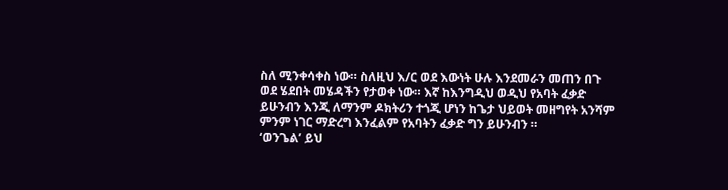ስለ ሚንቀሳቀስ ነው። ስለዚህ እ/ር ወደ እውነት ሁሉ እንደመራን መጠን በጉ ወደ ሄደበት መሄዳችን የታወቀ ነው። እኛ ከእንግዲህ ወዲህ የአባት ፈቃድ ይሁንብን እንጂ ለማንም ዶክትሪን ተጎጂ ሆነን ከጌታ ህይወት መዘግየት አንሻም ምንም ነገር ማድረግ እንፈልም የአባትን ፈቃድ ግን ይሁንብን ።
‘ወንጌል’ ይህ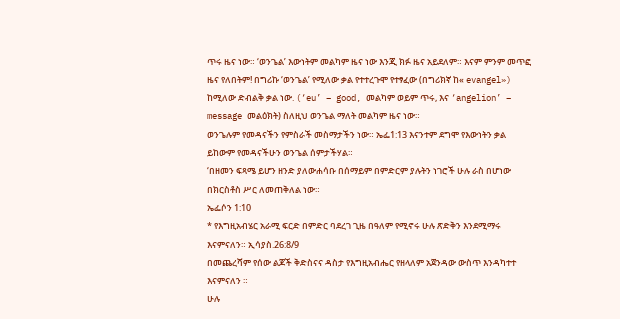ጥሩ ዜና ነው። ‘ወንጌል’ እውነትም መልካም ዜና ነው እንጂ ክፉ ዜና አይደለም። እናም ምንም መጥፎ ዜና የለበትም! በግሪኩ ‘ወንጌል’ የሚለው ቃል የተተረጉሞ የተፃፈው (በግሪክኛ ከ« evangel») ከሚለው ድብልቅ ቃል ነው. (‘eu’ – good, መልካም ወይም ጥሩ, እና ‘angelion’ – message መልዕክት) ስለዚህ ወንጌል ማለት መልካም ዜና ነው።
ወንጌሉም የመዳናችን የምስራች መስማታችን ነው። ኤፌ1:13 እናንተም ደግሞ የእውነትን ቃል ይከውም የመዳናችሁን ወንጌል ሰምታችሃል።
‘በዘመን ፍጻሜ ይሆን ዘንድ ያለውሐሳቡ በሰማይም በምድርም ያሉትን ነገሮች ሁሉ ራስ በሆነው በክርስቶስ ሥር ለመጠቅለል ነው።
ኤፌሶን 1:10
* የእግዚአብሄር አራሚ ፍርድ በምድር ባደረገ ጊዜ በዓለም የሚኖሩ ሁሉ ጽድቅን እንደሚማሩ እናምናለን። ኢሳያስ.26:8/9
በመጨረሻም የሰው ልጆች ቅድስናና ዳስታ የእግዚአብሔር የዘላለም አጀንዳው ውስጥ እንዳካተተ እናምናለን ።
ሁሉ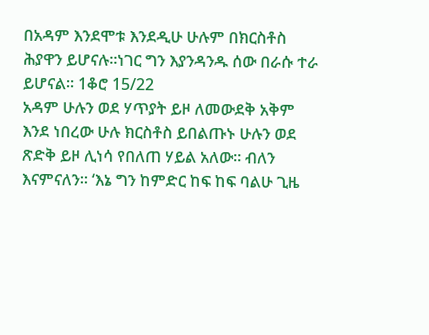በአዳም እንደሞቱ እንደዲሁ ሁሉም በክርስቶስ ሕያዋን ይሆናሉ።ነገር ግን እያንዳንዱ ሰው በራሱ ተራ ይሆናል። 1ቆሮ 15/22
አዳም ሁሉን ወደ ሃጥያት ይዞ ለመውደቅ አቅም እንደ ነበረው ሁሉ ክርስቶስ ይበልጡኑ ሁሉን ወደ ጽድቅ ይዞ ሊነሳ የበለጠ ሃይል አለው። ብለን እናምናለን። ‘እኔ ግን ከምድር ከፍ ከፍ ባልሁ ጊዜ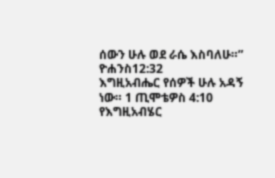ሰውን ሁሉ ወደ ራሴ እስባለሁ።” ዮሐንስ12:32
እግዚአብሔር የሰዎች ሁሉ አዳኝ ነው። 1 ጢሞቴዎስ 4:10
የእግዚአብሄር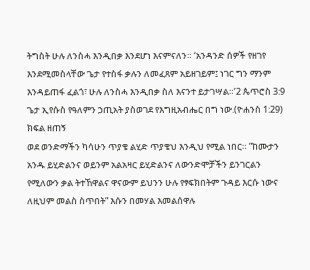ትግስት ሁሉ ለንስሓ እንዲበቃ እንደሆነ እናምናለን። ‘አንዳንድ ሰዎች የዘገየ እንደሚመስላቸው ጌታ የተስፋ ቃሉን ለመፈጸም አይዘገይም፤ ነገር ግን ማንም እንዳይጠፋ ፈልጎ፣ ሁሉ ለንስሓ እንዲበቃ ስለ እናንተ ይታገሣል።’2 ጴጥሮስ 3:9
ጌታ ኢየሱስ የዓለምን ኃጢአት ያስወገደ የእግዚአብሔር በግ ነው.(ዮሐንስ 1:29)
ክፍል ዘጠኝ
ወደ ወንድማችን ካሳሁን ጥያቄ ልሂድ ጥያቄህ እንዲህ የሚል ነበር። ”ከሙታን አንዱ ይሂድልንና ወይንም አልአዛር ይሂድልንና ለውንድሞቻችን ይንገርልን የሚለውን ቃል ትተኸዋልና ዋናውም ይህንን ሁሉ የፃፍክበትም ጉዳይ እርሱ ነውና ለዚህም መልስ ስጥበት” እሱን በመሃል እመልሰዋሉ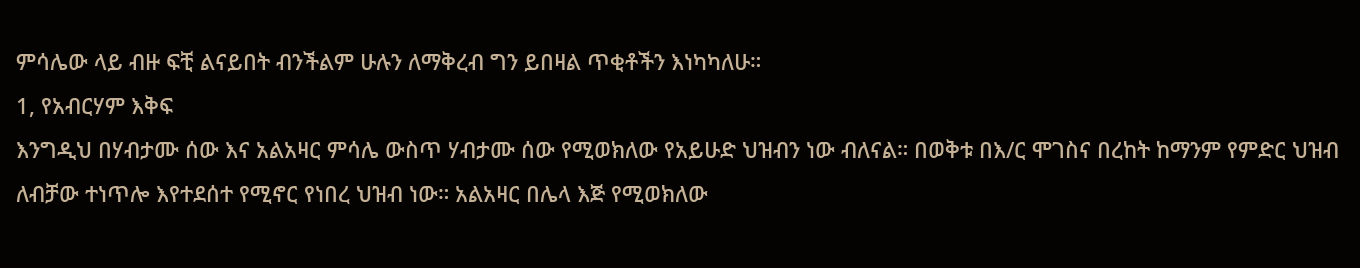ምሳሌው ላይ ብዙ ፍቺ ልናይበት ብንችልም ሁሉን ለማቅረብ ግን ይበዛል ጥቂቶችን እነካካለሁ።
1, የአብርሃም እቅፍ
እንግዲህ በሃብታሙ ሰው እና አልአዛር ምሳሌ ውስጥ ሃብታሙ ሰው የሚወክለው የአይሁድ ህዝብን ነው ብለናል። በወቅቱ በእ/ር ሞገስና በረከት ከማንም የምድር ህዝብ ለብቻው ተነጥሎ እየተደሰተ የሚኖር የነበረ ህዝብ ነው። አልአዛር በሌላ እጅ የሚወክለው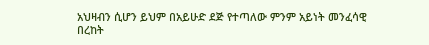አህዛብን ሲሆን ይህም በአይሁድ ደጅ የተጣለው ምንም አይነት መንፈሳዊ በረከት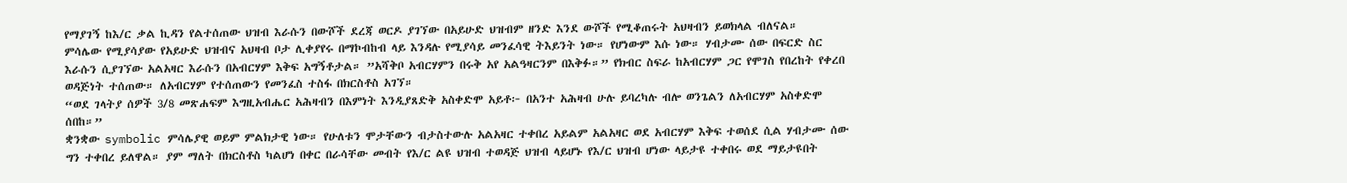የማያገኝ ከእ/ር ቃል ኪዳን የልተሰጠው ህዝብ እራሱን በውሾች ደረጃ ወርዶ ያገኘው በአይሁድ ህዝብም ዘንድ እንደ ውሾች የሚቆጠሩት አህዛብን ይወክላል ብለናል።
ምሳሌው የሚያሳያው የአይሁድ ህዝብና አህዛብ ቦታ ሊቀያየሩ በማኮብከብ ላይ እንዳሉ የሚያሳይ መንፈሳዊ ትእይንት ነው። የሆነውም እሱ ነው። ሃብታሙ ሰው በፍርድ ስር እራሱን ሲያገኘው አልአዛር እራሱን በአብርሃም እቅፍ አግኝቶታል። ”አሻቅቦ አብርሃምን በሩቅ አየ አልዓዛርንም በእቅፉ።” የክብር ስፍራ ከአብርሃም ጋር የሞገስ የበረከት የቀረበ ወዳጅነት ተሰጠው። ለአብርሃም የተሰጠውን የመንፈስ ተስፋ በክርስቶስ አገኘ።
“ወደ ገላትያ ሰዎች 3/8 መጽሐፍም እግዚአብሔር አሕዛብን በእምነት እንዲያጸድቅ አስቀድሞ አይቶ፦ በአንተ አሕዛብ ሁሉ ይባረካሉ ብሎ ወንጌልን ለአብርሃም አስቀድሞ ሰበከ።”
ቋንቋው symbolic ምሳሌያዊ ወይም ምልክታዊ ነው። የሁለቱን ሞታቸውን ብታስተውሉ አልአዛር ተቀበረ አይልም አልአዛር ወደ አብርሃም እቅፍ ተወሰደ ሲል ሃብታሙ ሰው ግን ተቀበረ ይለዋል። ያም ማለት በክርስቶስ ካልሆነ በቀር በራሳቸው መብት የእ/ር ልዩ ህዝብ ተወዳጅ ህዝብ ላይሆኑ የእ/ር ህዝብ ሆነው ላይታዩ ተቀበሩ ወደ ማይታዩበት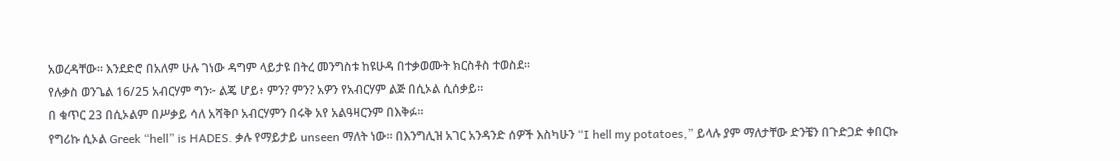አወረዳቸው። እንደድሮ በአለም ሁሉ ገነው ዳግም ላይታዩ በትረ መንግስቱ ከዩሁዳ በተቃወሙት ክርስቶስ ተወስደ።
የሉቃስ ወንጌል 16/25 አብርሃም ግን፦ ልጄ ሆይ፥ ምን? ምን? አዎን የአብርሃም ልጅ በሲኦል ሲሰቃይ።
በ ቁጥር 23 በሲኦልም በሥቃይ ሳለ አሻቅቦ አብርሃምን በሩቅ አየ አልዓዛርንም በእቅፉ።
የግሪኩ ሲኦል Greek “hell” is HADES. ቃሉ የማይታይ unseen ማለት ነው። በእንግሊዝ አገር አንዳንድ ሰዎች እስካሁን “I hell my potatoes,” ይላሉ ያም ማለታቸው ድንቼን በጉድጋድ ቀበርኩ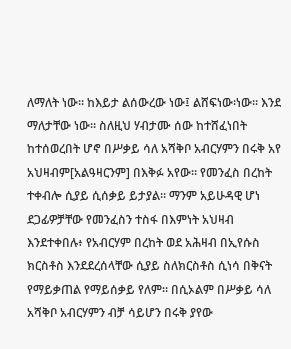ለማለት ነው። ከእይታ ልሰውረው ነው፤ ልሸፍነው፡ነው። እንደ ማለታቸው ነው። ስለዚህ ሃብታሙ ሰው ከተሸፈነበት ከተሰወረበት ሆኖ በሥቃይ ሳለ አሻቅቦ አብርሃምን በሩቅ አየ አህዛብም[አልዓዛርንም] በእቅፉ አየው። የመንፈስ በረከት ተቀብሎ ሲያይ ሲሰቃይ ይታያል። ማንም አይሁዳዊ ሆነ ደጋፊዎቻቸው የመንፈስን ተስፋ በእምነት አህዛብ እንደተቀበሉ፥ የአብርሃም በረከት ወደ አሕዛብ በኢየሱስ ክርስቶስ እንደደረሰላቸው ሲያይ ስለክርስቶስ ሲነሳ በቅናት የማይቃጠል የማይሰቃይ የለም። በሲኦልም በሥቃይ ሳለ አሻቅቦ አብርሃምን ብቻ ሳይሆን በሩቅ ያየው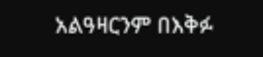አልዓዛርንም በእቅፉ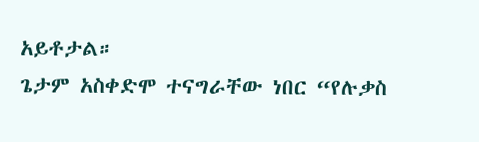አይቶታል።
ጌታም አስቀድሞ ተናግራቸው ነበር “የሉቃስ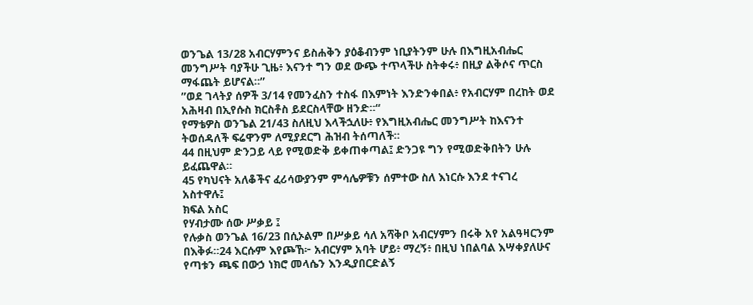ወንጌል 13/28 አብርሃምንና ይስሐቅን ያዕቆብንም ነቢያትንም ሁሉ በእግዚአብሔር መንግሥት ባያችሁ ጊዜ፥ እናንተ ግን ወደ ውጭ ተጥላችሁ ስትቀሩ፥ በዚያ ልቅሶና ጥርስ ማፋጨት ይሆናል።”
”ወደ ገላትያ ሰዎች 3/14 የመንፈስን ተስፋ በእምነት እንድንቀበል፥ የአብርሃም በረከት ወደ አሕዛብ በኢየሱስ ክርስቶስ ይደርስላቸው ዘንድ።“
የማቴዎስ ወንጌል 21/43 ስለዚህ እላችኋለሁ፥ የእግዚአብሔር መንግሥት ከእናንተ ትወሰዳለች ፍሬዋንም ለሚያደርግ ሕዝብ ትሰጣለች።
44 በዚህም ድንጋይ ላይ የሚወድቅ ይቀጠቀጣል፤ ድንጋዩ ግን የሚወድቅበትን ሁሉ ይፈጨዋል።
45 የካህናት አለቆችና ፈሪሳውያንም ምሳሌዎቹን ሰምተው ስለ እነርሱ እንደ ተናገረ አስተዋሉ፤
ክፍል አስር
የሃብታሙ ሰው ሥቃይ ፤
የሉቃስ ወንጌል 16/23 በሲኦልም በሥቃይ ሳለ አሻቅቦ አብርሃምን በሩቅ አየ አልዓዛርንም በእቅፉ።24 እርሱም እየጮኸ፦ አብርሃም አባት ሆይ፥ ማረኝ፥ በዚህ ነበልባል እሣቀያለሁና የጣቱን ጫፍ በውኃ ነክሮ መላሴን እንዲያበርድልኝ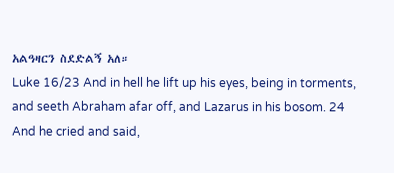አልዓዛርን ስደድልኝ አለ።
Luke 16/23 And in hell he lift up his eyes, being in torments, and seeth Abraham afar off, and Lazarus in his bosom. 24 And he cried and said,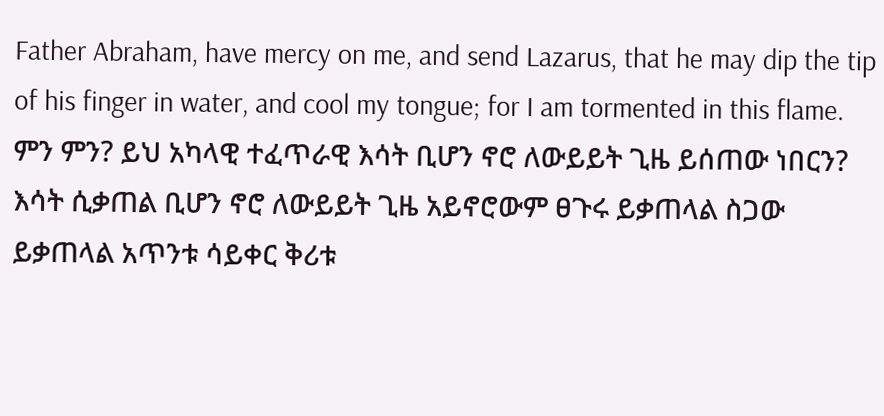Father Abraham, have mercy on me, and send Lazarus, that he may dip the tip of his finger in water, and cool my tongue; for I am tormented in this flame.
ምን ምን? ይህ አካላዊ ተፈጥራዊ እሳት ቢሆን ኖሮ ለውይይት ጊዜ ይሰጠው ነበርን? እሳት ሲቃጠል ቢሆን ኖሮ ለውይይት ጊዜ አይኖሮውም ፀጉሩ ይቃጠላል ስጋው ይቃጠላል አጥንቱ ሳይቀር ቅሪቱ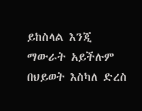ይከስላል እንጂ ማውራት አይችሉም በህይወት እስካለ ድረስ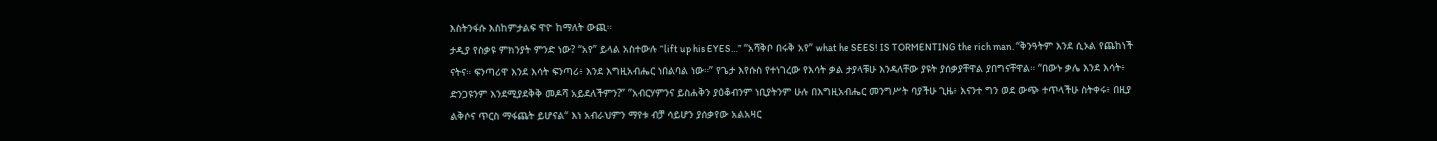እስትንፋሱ እስከምታልፍ ዋዮ ከማለት ውጪ።
ታዲያ የስቃዩ ምክንያት ምንድ ነው? “አየ” ይላል አስተውሉ “lift up his EYES…” “አሻቅቦ በሩቅ አየ” what he SEES! IS TORMENTING the rich man. “ቅንዓትም እንደ ሲኦል የጨከነች ናትና። ፍንጣሪዋ እንደ እሳት ፍንጣሪ፥ እንደ እግዚአብሔር ነበልባል ነው።” የጌታ እየሱስ የተነገረው የእሳት ቃል ታያላቹሁ እንዳለቸው ያዩት ያሰቃያቸዋል ያበግናቸዋል። “በውኑ ቃሌ እንደ እሳት፥ ድንጋዩንም እንደሚያደቅቅ መዶሻ አይደለችምን?” ”አብርሃምንና ይስሐቅን ያዕቆብንም ነቢያትንም ሁሉ በእግዚአብሔር መንግሥት ባያችሁ ጊዜ፥ እናንተ ግን ወደ ውጭ ተጥላችሁ ስትቀሩ፥ በዚያ ልቅሶና ጥርስ ማፋጨት ይሆናል“ እነ አብራህምን ማየቱ ብቻ ሳይሆን ያሰቃየው አልአዛር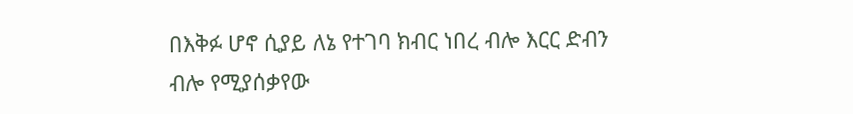በእቅፉ ሆኖ ሲያይ ለኔ የተገባ ክብር ነበረ ብሎ እርር ድብን ብሎ የሚያሰቃየው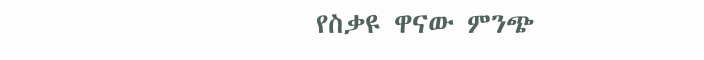የስቃዩ ዋናው ምንጭ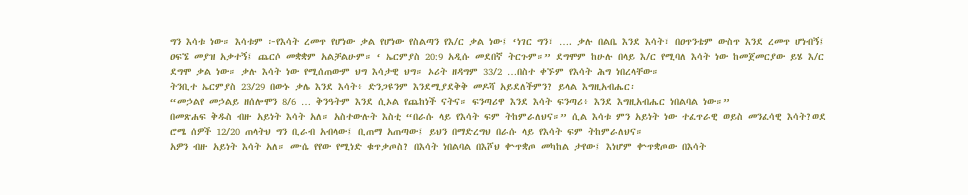ግን እሳቱ ነው። እሳቱም ፦የእሳት ረመጥ የሆነው ቃል የሆነው የስልጣን የእ/ር ቃል ነው፤ ‘ነገር ግን፣ …. ቃሉ በልቤ እንደ እሳት፣ በዐጥንቴም ውስጥ እንደ ረመጥ ሆነብኝ፤ ዐፍኜ መያዝ አቃተኝ፤ ጨርሶ መቋቋም አልቻልሁም። ‘ ኤርምያስ 20:9 አዲሱ መደበኛ ትርጉም።” ደግሞም ከሁሉ በላይ እ/ር የሚባለ እሳት ነው ከመጀመርያው ይሄ እ/ር ደግሞ ቃል ነው። ቃሉ እሳት ነው የሚሰጠውም ህግ እሳታዊ ህግ። ኦሪት ዘዳግም 33/2 …በስተ ቀኙም የእሳት ሕግ ነበረላቸው።
ትንቢተ ኤርምያስ 23/29 በውኑ ቃሌ እንደ እሳት፥ ድንጋዩንም እንደሚያደቅቅ መዶሻ አይደለችምን? ይላል እግዚአብሔር፡
“መኃልየ መኃልይ ዘሰሎሞን 8/6 … ቅንዓትም እንደ ሲኦል የጨከነች ናትና። ፍንጣሪዋ እንደ እሳት ፍንጣሪ፥ እንደ እግዚአብሔር ነበልባል ነው።”
በመጽሐፍ ቅዱስ ብዙ አይነት እሳት አለ። አስተውሉት እስቲ “በራሱ ላይ የእሳት ፍም ትከምራለህና።” ሲል እሳቱ ምን አይነት ነው ተፈጥራዊ ወይስ መንፈሳዊ እሳት?ወደ ሮሜ ሰዎች 12/20 ጠላትህ ግን ቢራብ አብላው፤ ቢጠማ አጠጣው፤ ይህን በማድረግህ በራሱ ላይ የእሳት ፍም ትከምራለህና።
አዎን ብዙ አይነት እሳት አለ። ሙሴ የየው የሚነድ ቁጥቃጦስ? በእሳት ነበልባል በእሾህ ቍጥቋጦ መካከል ታየው፤ እነሆም ቍጥቋጦው በእሳት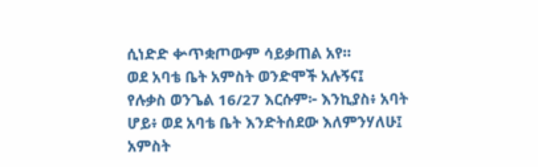ሲነድድ ቍጥቋጦውም ሳይቃጠል አየ።
ወደ አባቴ ቤት አምስት ወንድሞች አሉኝና፤
የሉቃስ ወንጌል 16/27 እርሱም፦ እንኪያስ፥ አባት ሆይ፥ ወደ አባቴ ቤት እንድትሰደው እለምንሃለሁ፤ አምስት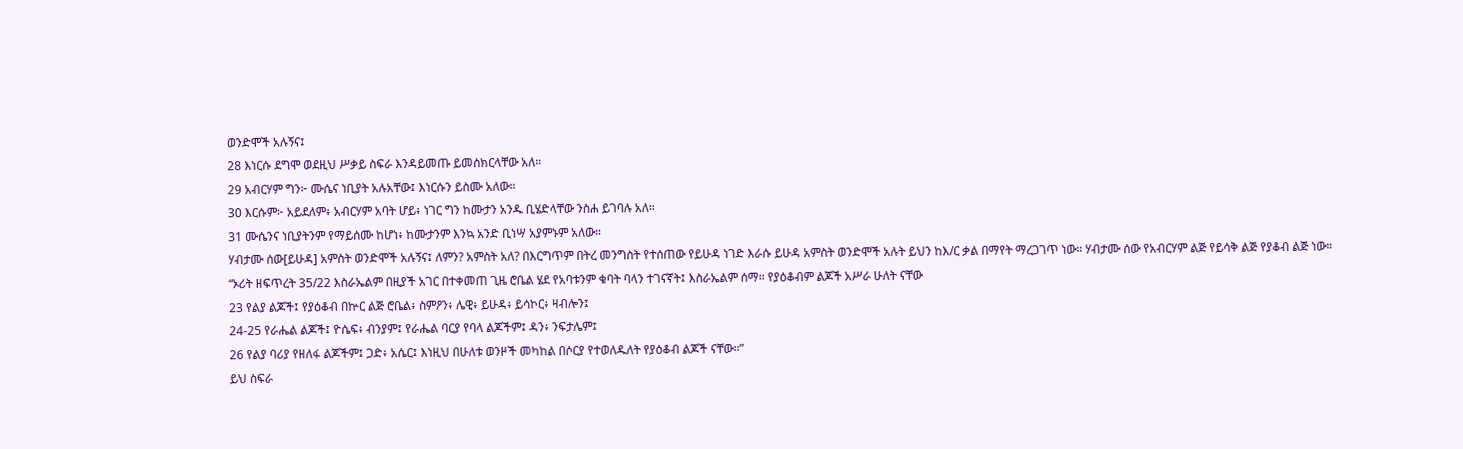ወንድሞች አሉኝና፤
28 እነርሱ ደግሞ ወደዚህ ሥቃይ ስፍራ እንዳይመጡ ይመስክርላቸው አለ።
29 አብርሃም ግን፦ ሙሴና ነቢያት አሉአቸው፤ እነርሱን ይስሙ አለው።
30 እርሱም፦ አይደለም፥ አብርሃም አባት ሆይ፥ ነገር ግን ከሙታን አንዱ ቢሄድላቸው ንስሐ ይገባሉ አለ።
31 ሙሴንና ነቢያትንም የማይሰሙ ከሆነ፥ ከሙታንም እንኳ አንድ ቢነሣ አያምኑም አለው።
ሃብታሙ ሰው[ይሁዳ] አምስት ወንድሞች አሉኝና፤ ለምን? አምስት አለ? በእርግጥም በትረ መንግስት የተሰጠው የይሁዳ ነገድ እራሱ ይሁዳ አምስት ወንድሞች አሉት ይህን ከእ/ር ቃል በማየት ማረጋገጥ ነው። ሃብታሙ ሰው የአብርሃም ልጅ የይሳቅ ልጅ የያቆብ ልጅ ነው።
“ኦሪት ዘፍጥረት 35/22 እስራኤልም በዚያች አገር በተቀመጠ ጊዜ ሮቤል ሄደ የአባቱንም ቁባት ባላን ተገናኛት፤ እስራኤልም ሰማ። የያዕቆብም ልጆች አሥራ ሁለት ናቸው
23 የልያ ልጆች፤ የያዕቆብ በኵር ልጅ ሮቤል፥ ስምዖን፥ ሌዊ፥ ይሁዳ፥ ይሳኮር፥ ዛብሎን፤
24-25 የራሔል ልጆች፤ ዮሴፍ፥ ብንያም፤ የራሔል ባርያ የባላ ልጆችም፤ ዳን፥ ንፍታሌም፤
26 የልያ ባሪያ የዘለፋ ልጆችም፤ ጋድ፥ አሴር፤ እነዚህ በሁለቱ ወንዞች መካከል በሶርያ የተወለዱለት የያዕቆብ ልጆች ናቸው።”
ይህ ስፍራ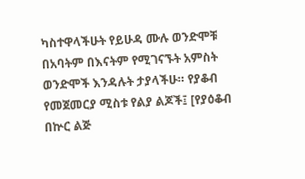ካስተዋላችሁት የይሁዳ ሙሉ ወንድሞቹ በአባትም በእናትም የሚገናኙት አምስት ወንድሞች እንዳሉት ታያላችሁ። የያቆብ የመጀመርያ ሚስቱ የልያ ልጆች፤ [የያዕቆብ በኵር ልጅ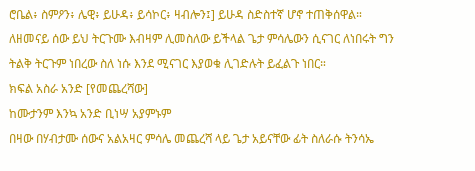ሮቤል፥ ስምዖን፥ ሌዊ፥ ይሁዳ፥ ይሳኮር፥ ዛብሎን፤] ይሁዳ ስድስተኛ ሆኖ ተጠቅሰዋል። ለዘመናይ ሰው ይህ ትርጉሙ እብዛም ሊመስለው ይችላል ጌታ ምሳሌውን ሲናገር ለነበሩት ግን ትልቅ ትርጉም ነበረው ስለ ነሱ እንደ ሚናገር እያወቁ ሊገድሉት ይፈልጉ ነበር።
ክፍል አስራ አንድ [የመጨረሻው]
ከሙታንም እንኳ አንድ ቢነሣ አያምኑም
በዛው በሃብታሙ ሰውና አልአዛር ምሳሌ መጨረሻ ላይ ጌታ አይናቸው ፊት ስለራሱ ትንሳኤ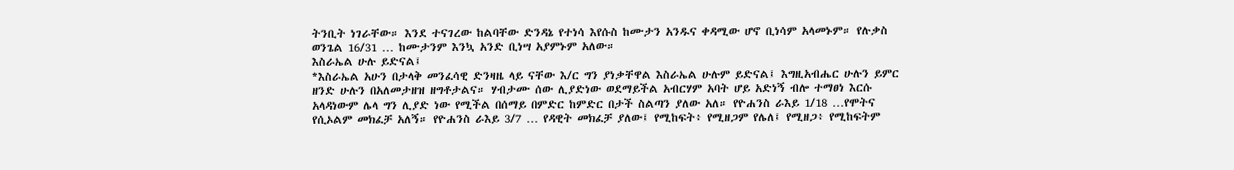ትንቢት ነገራቸው። እንደ ተናገረው ከልባቸው ድንዳኔ የተነሳ እየሱስ ከሙታን አንዱና ቀዳሚው ሆኖ ቢነሳም አላመኑም። የሉቃስ ወንጌል 16/31 … ከሙታንም እንኳ አንድ ቢነሣ አያምኑም አለው።
እስራኤል ሁሉ ይድናል፤
*እስራኤል አሁን በታላቅ መንፈሳዊ ድንዛዜ ላይ ናቸው እ/ር ግን ያነቃቸዋል እስራኤል ሁሉም ይድናል፤ እግዚአብሔር ሁሉን ይምር ዘንድ ሁሉን በአለመታዘዝ ዘግቶታልና። ሃብታሙ ሰው ሊያድነው ወደማይችል አብርሃም አባት ሆይ አድነኝ ብሎ ተማፀነ እርሱ አላዳነውም ሌላ ግን ሊያድ ነው የሚችል በሰማይ በምድር ከምድር በታች ስልጣን ያለው አለ። የዮሐንስ ራእይ 1/18 …የሞትና የሲኦልም መክፈቻ አለኝ። የዮሐንስ ራእይ 3/7 … የዳዊት መክፈቻ ያለው፤ የሚከፍት፥ የሚዘጋም የሌለ፤ የሚዘጋ፥ የሚከፍትም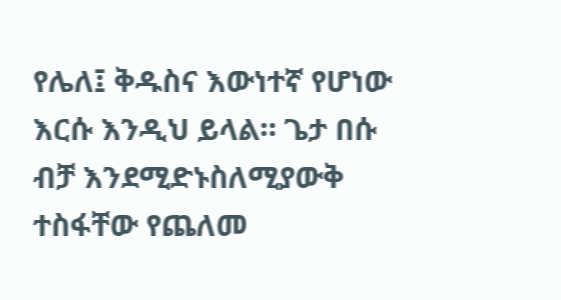የሌለ፤ ቅዱስና እውነተኛ የሆነው እርሱ እንዲህ ይላል። ጌታ በሱ ብቻ እንደሚድኑስለሚያውቅ ተስፋቸው የጨለመ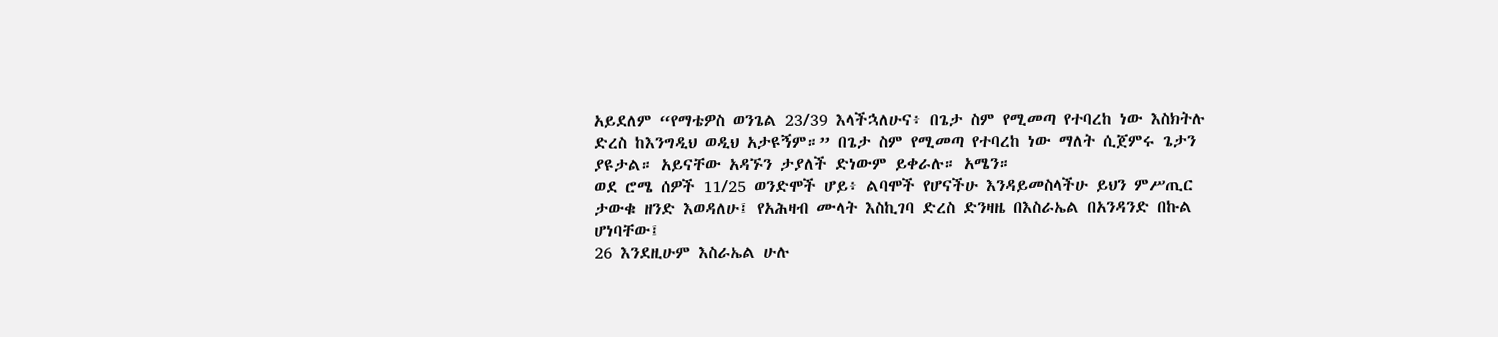አይደለም “የማቴዎስ ወንጌል 23/39 እላችኋለሁና፥ በጌታ ስም የሚመጣ የተባረከ ነው እስክትሉ ድረስ ከእንግዲህ ወዲህ አታዩኝም።” በጌታ ስም የሚመጣ የተባረከ ነው ማለት ሲጀምሩ ጌታን ያዩታል። አይናቸው አዳኙን ታያለች ድነውም ይቀራሉ። አሜን።
ወደ ሮሜ ሰዎች 11/25 ወንድሞች ሆይ፥ ልባሞች የሆናችሁ እንዳይመስላችሁ ይህን ምሥጢር ታውቁ ዘንድ እወዳለሁ፤ የአሕዛብ ሙላት እስኪገባ ድረስ ድንዛዜ በእስራኤል በአንዳንድ በኩል ሆነባቸው፤
26 እንደዚሁም እስራኤል ሁሉ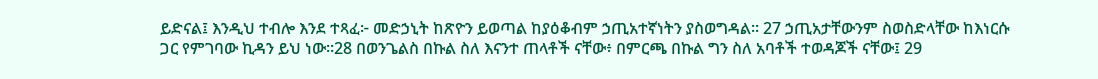ይድናል፤ እንዲህ ተብሎ እንደ ተጻፈ፦ መድኃኒት ከጽዮን ይወጣል ከያዕቆብም ኃጢአተኛነትን ያስወግዳል። 27 ኃጢአታቸውንም ስወስድላቸው ከእነርሱ ጋር የምገባው ኪዳን ይህ ነው።28 በወንጌልስ በኩል ስለ እናንተ ጠላቶች ናቸው፥ በምርጫ በኩል ግን ስለ አባቶች ተወዳጆች ናቸው፤ 29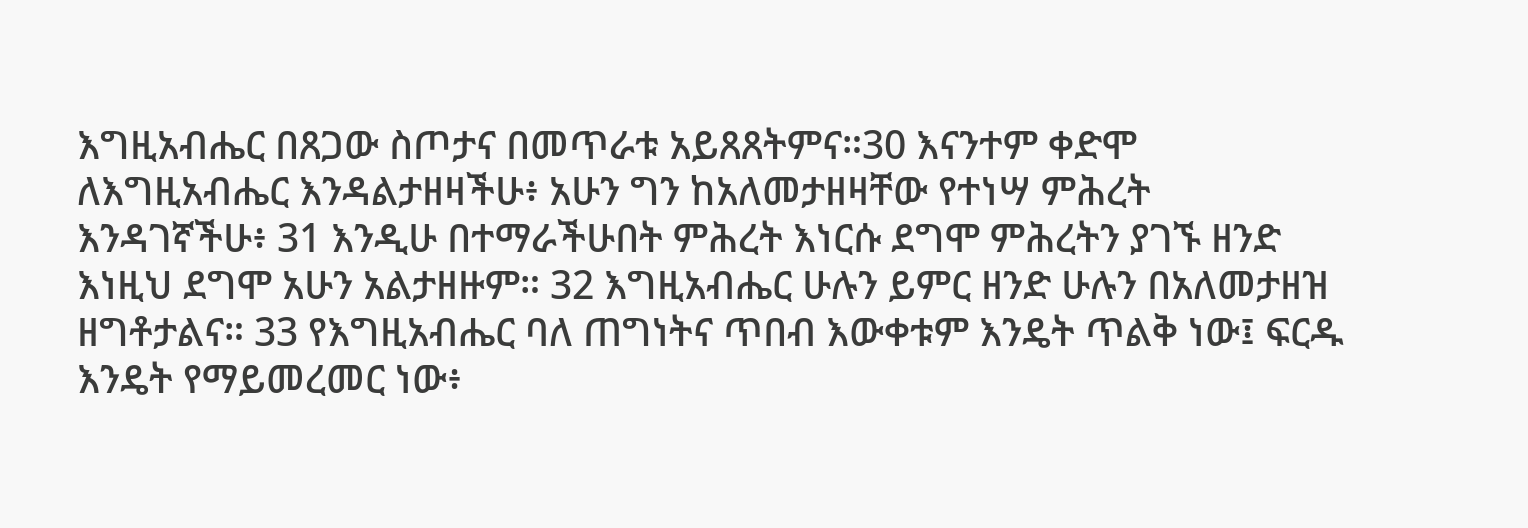እግዚአብሔር በጸጋው ስጦታና በመጥራቱ አይጸጸትምና።30 እናንተም ቀድሞ ለእግዚአብሔር እንዳልታዘዛችሁ፥ አሁን ግን ከአለመታዘዛቸው የተነሣ ምሕረት እንዳገኛችሁ፥ 31 እንዲሁ በተማራችሁበት ምሕረት እነርሱ ደግሞ ምሕረትን ያገኙ ዘንድ እነዚህ ደግሞ አሁን አልታዘዙም። 32 እግዚአብሔር ሁሉን ይምር ዘንድ ሁሉን በአለመታዘዝ ዘግቶታልና። 33 የእግዚአብሔር ባለ ጠግነትና ጥበብ እውቀቱም እንዴት ጥልቅ ነው፤ ፍርዱ እንዴት የማይመረመር ነው፥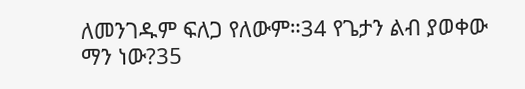ለመንገዱም ፍለጋ የለውም።34 የጌታን ልብ ያወቀው ማን ነው?35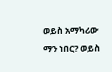ወይስ አማካሪው ማን ነበር? ወይስ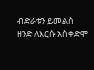ብድራቱን ይመልስ ዘንድ ለእርሱ አስቀድሞ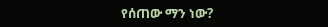የሰጠው ማን ነው?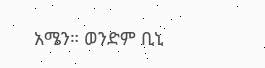አሜን። ወንድም ቢኒ